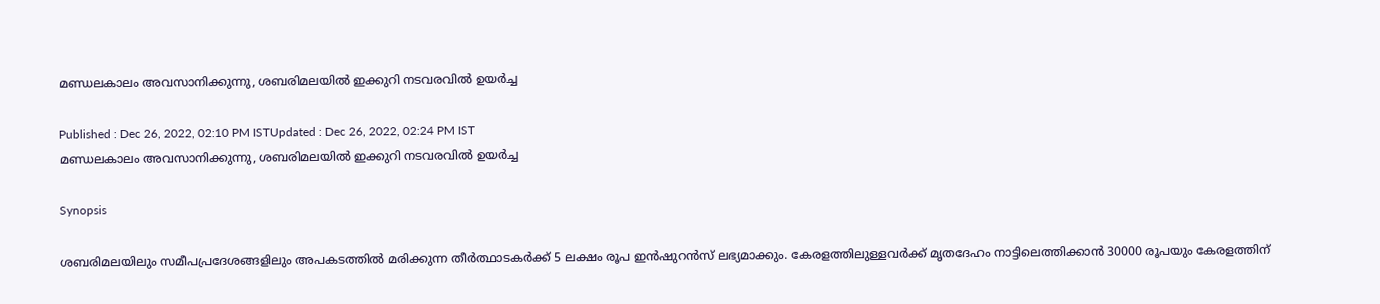മണ്ഡലകാലം അവസാനിക്കുന്നു, ശബരിമലയിൽ ഇക്കുറി നടവരവില്‍ ഉയര്‍ച്ച

Published : Dec 26, 2022, 02:10 PM ISTUpdated : Dec 26, 2022, 02:24 PM IST
മണ്ഡലകാലം അവസാനിക്കുന്നു, ശബരിമലയിൽ ഇക്കുറി നടവരവില്‍ ഉയര്‍ച്ച

Synopsis

ശബരിമലയിലും സമീപപ്രദേശങ്ങളിലും അപകടത്തിൽ മരിക്കുന്ന തീർത്ഥാടകർക്ക് 5 ലക്ഷം രൂപ ഇൻഷുറൻസ് ലഭ്യമാക്കും. കേരളത്തിലുള്ളവർക്ക് മൃതദേഹം നാട്ടിലെത്തിക്കാൻ 30000 രൂപയും കേരളത്തിന്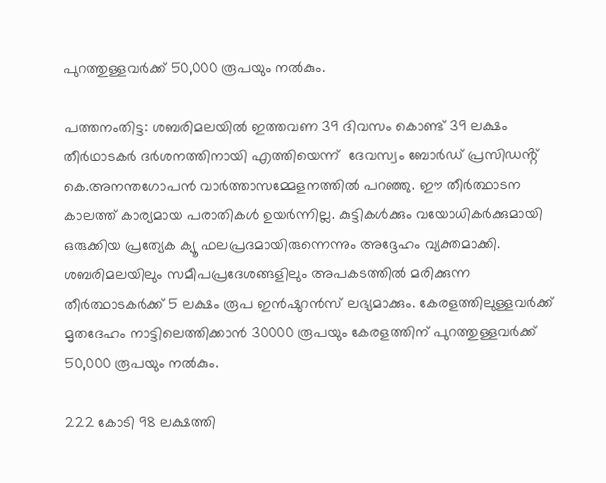പുറത്തുള്ളവർക്ക് 50,000 രൂപയും നൽകും.

പത്തനംതിട്ട: ശബരിമലയിൽ ഇത്തവണ 39 ദിവസം കൊണ്ട് 39 ലക്ഷം തീർഥാടകർ ദർശനത്തിനായി എത്തിയെന്ന്  ദേവസ്വം ബോർഡ് പ്രസിഡൻ്റ് കെ.അനന്തഗോപൻ വാർത്താസമ്മേളനത്തിൽ പറഞ്ഞു. ഈ തീർത്ഥാടന കാലത്ത് കാര്യമായ പരാതികൾ ഉയർന്നില്ല. കുട്ടികൾക്കും വയോധികർക്കുമായി ഒരുക്കിയ പ്രത്യേക ക്യൂ ഫലപ്രദമായിരുന്നെന്നും അദ്ദേഹം വ്യക്തമാക്കി. ശബരിമലയിലും സമീപപ്രദേശങ്ങളിലും അപകടത്തിൽ മരിക്കുന്ന തീർത്ഥാടകർക്ക് 5 ലക്ഷം രൂപ ഇൻഷുറൻസ് ലഭ്യമാക്കും. കേരളത്തിലുള്ളവർക്ക് മൃതദേഹം നാട്ടിലെത്തിക്കാൻ 30000 രൂപയും കേരളത്തിന് പുറത്തുള്ളവർക്ക് 50,000 രൂപയും നൽകും.

222 കോടി 98 ലക്ഷത്തി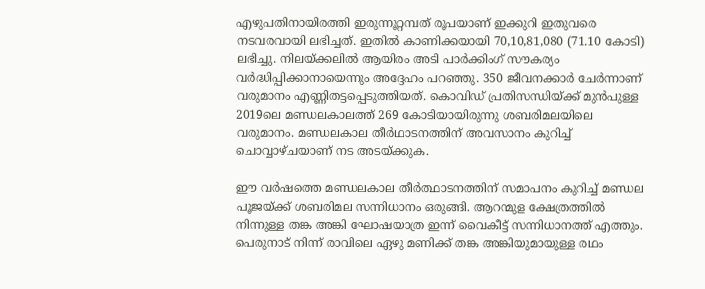എഴുപതിനായിരത്തി ഇരുന്നൂറ്റമ്പത് രൂപയാണ് ഇക്കുറി ഇതുവരെ നടവരവായി ലഭിച്ചത്. ഇതിൽ കാണിക്കയായി 70,10,81,080 (71.10 കോടി) ലഭിച്ചു. നിലയ്ക്കലിൽ ആയിരം അടി പാർക്കിംഗ് സൗകര്യം വർദ്ധിപ്പിക്കാനായെന്നും അദ്ദേഹം പറഞ്ഞു. 350 ജീവനക്കാർ ചേർന്നാണ് വരുമാനം എണ്ണിതട്ടപ്പെടുത്തിയത്. കൊവിഡ് പ്രതിസന്ധിയ്ക്ക് മുൻപുള്ള 2019ലെ മണ്ഡലകാലത്ത് 269 കോടിയായിരുന്നു ശബരിമലയിലെ വരുമാനം. മണ്ഡലകാല തീർഥാടനത്തിന് അവസാനം കുറിച്ച് ചൊവ്വാഴ്ചയാണ് നട അടയ്ക്കുക.

ഈ വർഷത്തെ മണ്ഡലകാല തീർത്ഥാടനത്തിന് സമാപനം കുറിച്ച് മണ്ഡല പൂജയ്ക്ക് ശബരിമല സന്നിധാനം ഒരുങ്ങി. ആറന്മുള ക്ഷേത്രത്തിൽ നിന്നുള്ള തങ്ക അങ്കി ഘോഷയാത്ര ഇന്ന് വൈകീട്ട് സന്നിധാനത്ത് എത്തും. പെരുനാട് നിന്ന് രാവിലെ ഏഴു മണിക്ക് തങ്ക അങ്കിയുമായുള്ള രഥം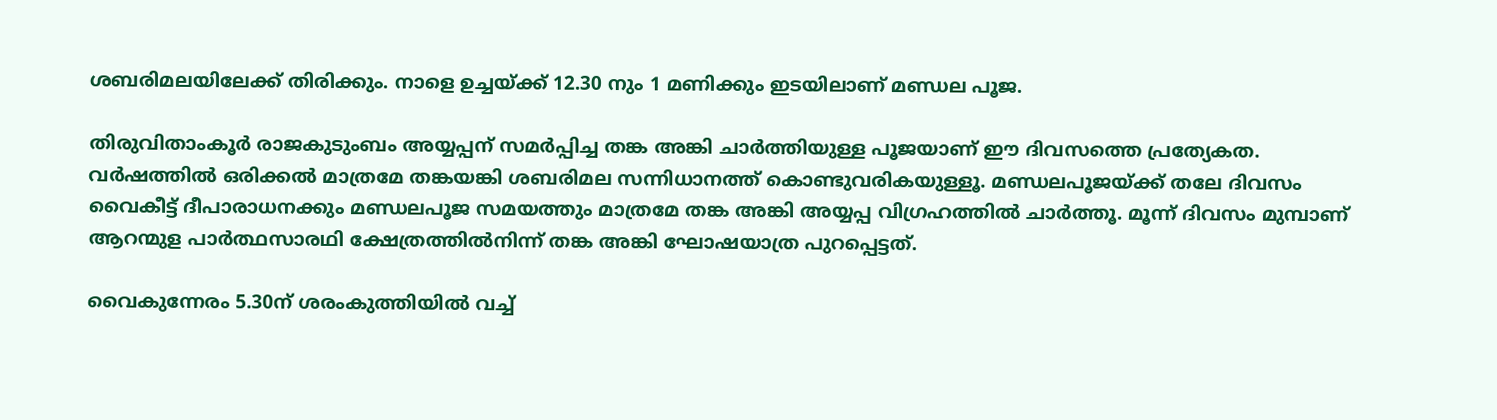ശബരിമലയിലേക്ക് തിരിക്കും. നാളെ ഉച്ചയ്ക്ക് 12.30 നും 1 മണിക്കും ഇടയിലാണ് മണ്ഡല പൂജ.

തിരുവിതാംകൂർ രാജകുടുംബം അയ്യപ്പന് സമർപ്പിച്ച തങ്ക അങ്കി ചാർത്തിയുള്ള പൂജയാണ് ഈ ദിവസത്തെ പ്രത്യേകത. വർഷത്തിൽ ഒരിക്കൽ മാത്രമേ തങ്കയങ്കി ശബരിമല സന്നിധാനത്ത് കൊണ്ടുവരികയുള്ളൂ. മണ്ഡലപൂജയ്ക്ക് തലേ ദിവസം വൈകീട്ട് ദീപാരാധനക്കും മണ്ഡലപൂജ സമയത്തും മാത്രമേ തങ്ക അങ്കി അയ്യപ്പ വിഗ്രഹത്തിൽ ചാർത്തൂ. മൂന്ന് ദിവസം മുമ്പാണ് ആറന്മുള പാർത്ഥസാരഥി ക്ഷേത്രത്തിൽനിന്ന് തങ്ക അങ്കി ഘോഷയാത്ര പുറപ്പെട്ടത്.

വൈകുന്നേരം 5.30ന് ശരംകുത്തിയിൽ വച്ച്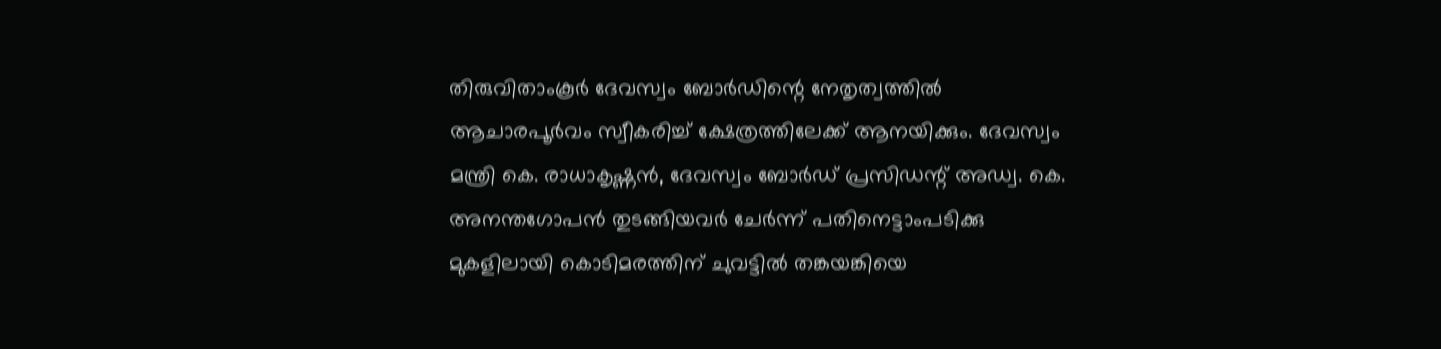തിരുവിതാംകൂർ ദേവസ്വം ബോർഡിന്റെ നേതൃത്വത്തിൽ ആചാരപൂർവം സ്വീകരിച്ച് ക്ഷേത്രത്തിലേക്ക് ആനയിക്കും. ദേവസ്വം മന്ത്രി കെ. രാധാകൃഷ്ണൻ, ദേവസ്വം ബോർഡ് പ്രസിഡന്റ് അഡ്വ. കെ. അനന്തഗോപൻ തുടങ്ങിയവർ ചേർന്ന് പതിനെട്ടാംപടിക്കു മുകളിലായി കൊടിമരത്തിന് ചുവട്ടിൽ തങ്കയങ്കിയെ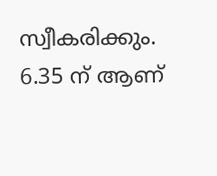സ്വീകരിക്കും. 6.35 ന് ആണ്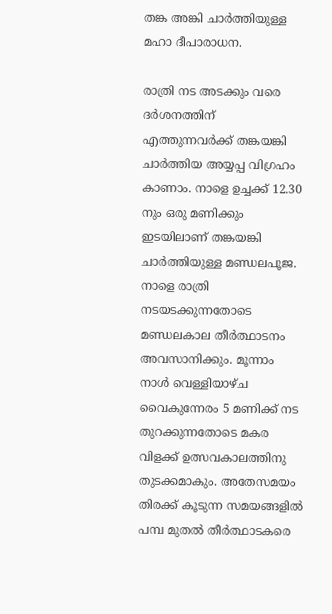തങ്ക അങ്കി ചാർത്തിയുള്ള മഹാ ദീപാരാധന.

രാത്രി നട അടക്കും വരെ ദർശനത്തിന് എത്തുന്നവർക്ക് തങ്കയങ്കി ചാർത്തിയ അയ്യപ്പ വിഗ്രഹം കാണാം. നാളെ ഉച്ചക്ക് 12.30 നും ഒരു മണിക്കും ഇടയിലാണ് തങ്കയങ്കി ചാർത്തിയുള്ള മണ്ഡലപൂജ. നാളെ രാത്രി നടയടക്കുന്നതോടെ മണ്ഡലകാല തീർത്ഥാടനം അവസാനിക്കും. മൂന്നാം നാൾ വെള്ളിയാഴ്ച വൈകുന്നേരം 5 മണിക്ക് നട തുറക്കുന്നതോടെ മകര വിളക്ക് ഉത്സവകാലത്തിനു തുടക്കമാകും. അതേസമയം തിരക്ക് കൂടുന്ന സമയങ്ങളിൽ പമ്പ മുതൽ തീർത്ഥാടകരെ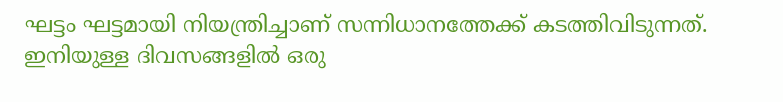ഘട്ടം ഘട്ടമായി നിയന്ത്രിച്ചാണ് സന്നിധാനത്തേക്ക് കടത്തിവിടുന്നത്. ഇനിയുള്ള ദിവസങ്ങളിൽ ഒരു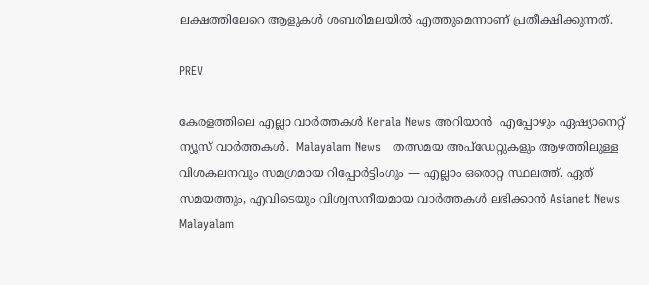ലക്ഷത്തിലേറെ ആളുകൾ ശബരിമലയിൽ എത്തുമെന്നാണ് പ്രതീക്ഷിക്കുന്നത്.

PREV

കേരളത്തിലെ എല്ലാ വാർത്തകൾ Kerala News അറിയാൻ  എപ്പോഴും ഏഷ്യാനെറ്റ് ന്യൂസ് വാർത്തകൾ.  Malayalam News   തത്സമയ അപ്‌ഡേറ്റുകളും ആഴത്തിലുള്ള വിശകലനവും സമഗ്രമായ റിപ്പോർട്ടിംഗും — എല്ലാം ഒരൊറ്റ സ്ഥലത്ത്. ഏത് സമയത്തും, എവിടെയും വിശ്വസനീയമായ വാർത്തകൾ ലഭിക്കാൻ Asianet News Malayalam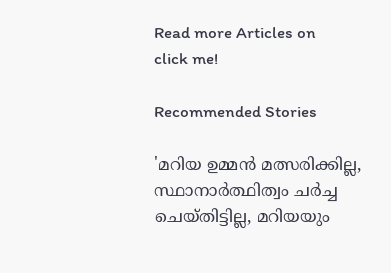Read more Articles on
click me!

Recommended Stories

'മറിയ ഉമ്മൻ മത്സരിക്കില്ല, സ്ഥാനാർത്ഥിത്വം ചർച്ച ചെയ്തിട്ടില്ല, മറിയയും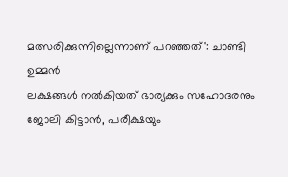മത്സരിക്കുന്നില്ലെന്നാണ് പറഞ്ഞത്': ചാണ്ടി ഉമ്മൻ
ലക്ഷങ്ങൾ നൽകിയത് ഭാര്യക്കും സഹോദരനും ജോലി കിട്ടാൻ, പരീക്ഷയും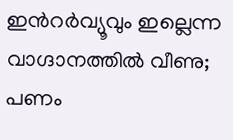ഇന്‍റർവ്യൂവും ഇല്ലെന്ന വാഗ്ദാനത്തിൽ വീണു; പണം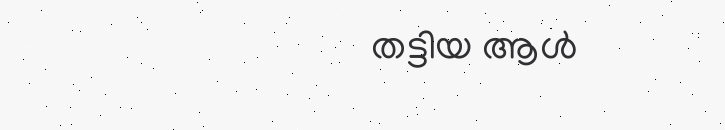തട്ടിയ ആൾ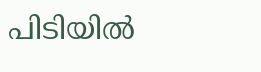പിടിയിൽ